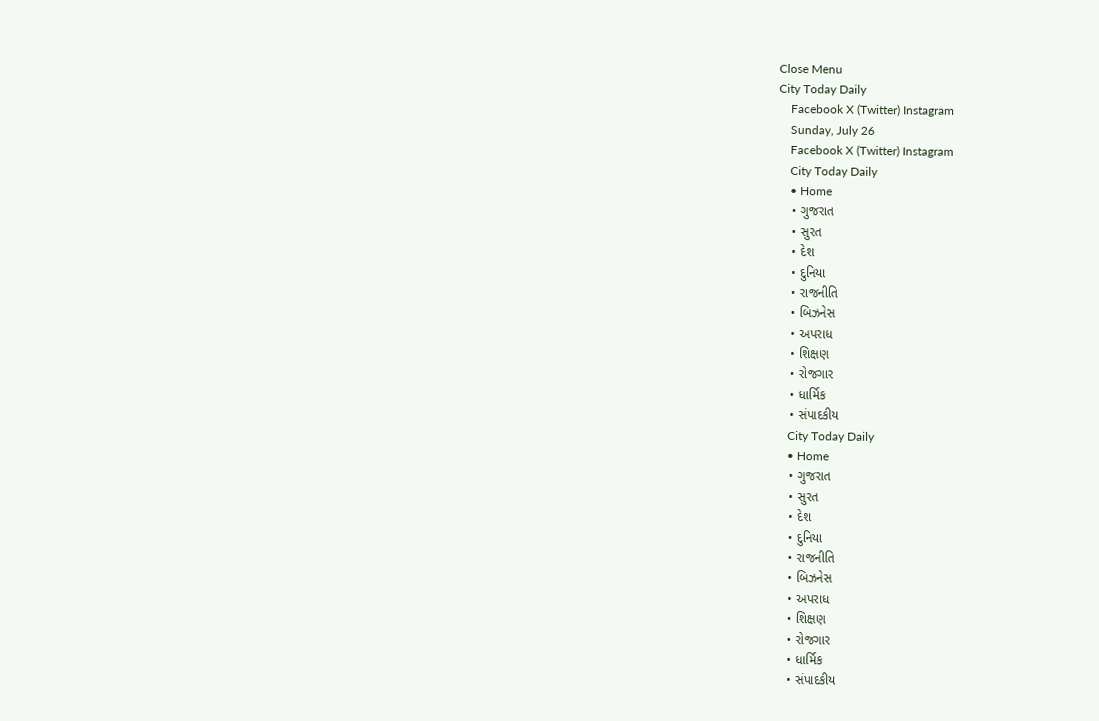Close Menu
City Today Daily
    Facebook X (Twitter) Instagram
    Sunday, July 26
    Facebook X (Twitter) Instagram
    City Today Daily
    • Home
    • ગુજરાત
    • સુરત
    • દેશ
    • દુનિયા
    • રાજનીતિ
    • બિઝનેસ
    • અપરાધ
    • શિક્ષણ
    • રોજગાર
    • ધાર્મિક
    • સંપાદકીય
    City Today Daily
    • Home
    • ગુજરાત
    • સુરત
    • દેશ
    • દુનિયા
    • રાજનીતિ
    • બિઝનેસ
    • અપરાધ
    • શિક્ષણ
    • રોજગાર
    • ધાર્મિક
    • સંપાદકીય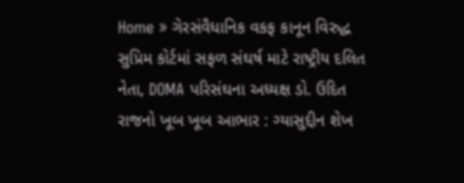Home » ગેરસંવૈધાનિક વકફ કાનૂન વિરુદ્ધ સુપ્રિમ કોર્ટમાં સફળ સંઘર્ષ માટે રાષ્ટ્રીય દલિત નેતા, DOMA પરિસંઘના અધ્યક્ષ ડો. ઉદિત રાજનો ખૂબ ખૂબ આભાર : ગ્યાસુદ્દીન શેખ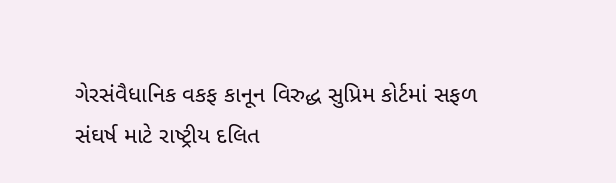ગેરસંવૈધાનિક વકફ કાનૂન વિરુદ્ધ સુપ્રિમ કોર્ટમાં સફળ સંઘર્ષ માટે રાષ્ટ્રીય દલિત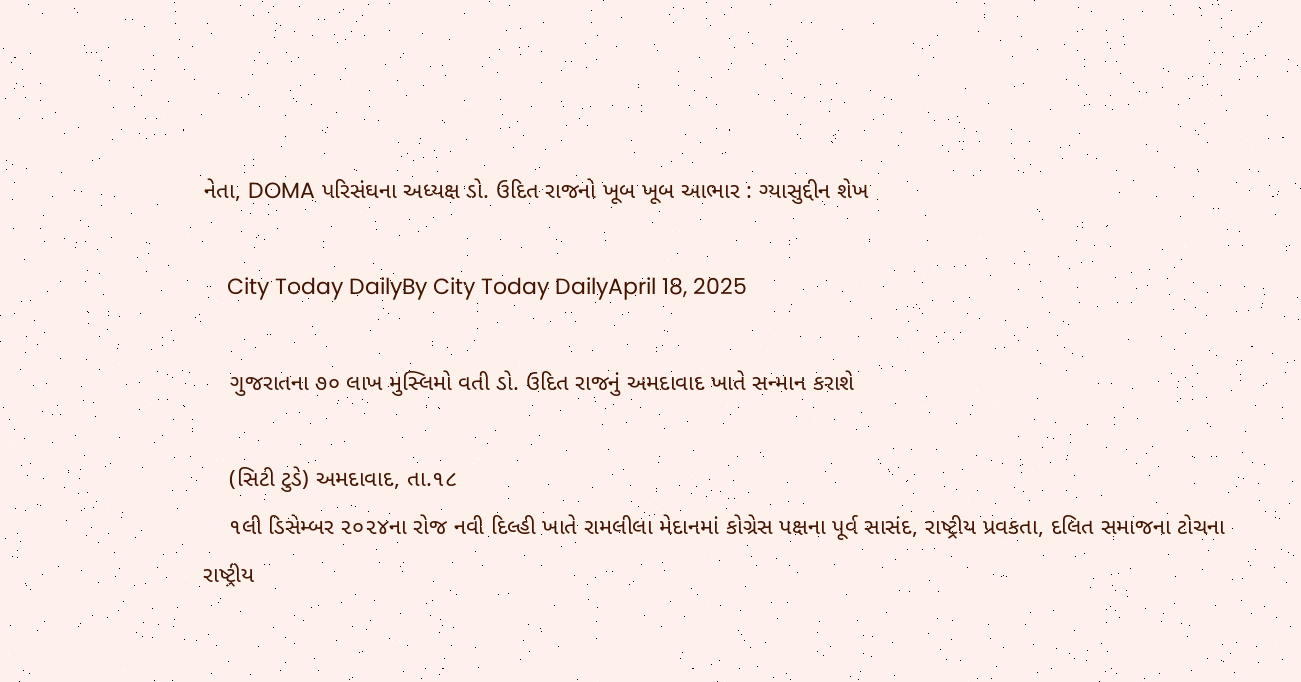નેતા, DOMA પરિસંઘના અધ્યક્ષ ડો. ઉદિત રાજનો ખૂબ ખૂબ આભાર : ગ્યાસુદ્દીન શેખ

    City Today DailyBy City Today DailyApril 18, 2025

    ગુજરાતના ૭૦ લાખ મુસ્લિમો વતી ડો. ઉદિત રાજનું અમદાવાદ ખાતે સન્માન કરાશે

    (સિટી ટુડે) અમદાવાદ, તા.૧૮
    ૧લી ડિસેમ્બર ૨૦૨૪ના રોજ નવી દિલ્હી ખાતે રામલીલા મેદાનમાં કોગ્રેસ પક્ષના પૂર્વ સાસંદ, રાષ્ટ્રીય પ્રવકતા, દલિત સમાજના ટોચના રાષ્ટ્રીય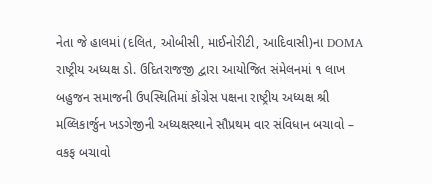નેતા જે હાલમાં (દલિત, ઓબીસી, માઈનોરીટી, આદિવાસી)ના DOMA રાષ્ટ્રીય અધ્યક્ષ ડો. ઉદિતરાજજી દ્વારા આયોજિત સંમેલનમાં ૧ લાખ બહુજન સમાજની ઉપસ્થિતિમાં કોંગ્રેસ પક્ષના રાષ્ટ્રીય અધ્યક્ષ શ્રી મલ્લિકાર્જુન ખડગેજીની અધ્યક્ષસ્થાને સૌપ્રથમ વાર સંવિધાન બચાવો – વકફ બચાવો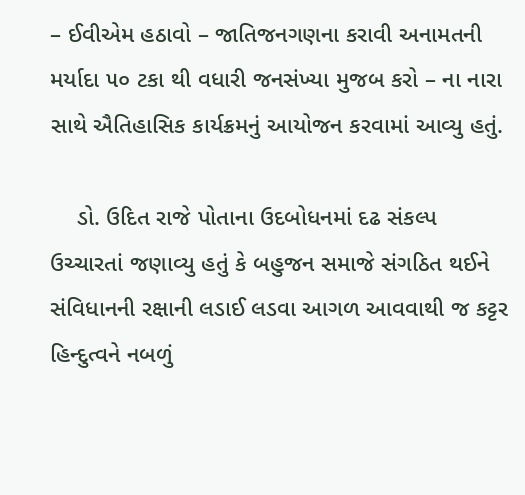– ઈવીએમ હઠાવો – જાતિજનગણના કરાવી અનામતની મર્યાદા ૫૦ ટકા થી વધારી જનસંખ્યા મુજબ કરો – ના નારા સાથે ઐતિહાસિક કાર્યક્રમનું આયોજન કરવામાં આવ્યુ હતું.

    ડો. ઉદિત રાજે પોતાના ઉદબોધનમાં દઢ સંકલ્પ ઉચ્ચારતાં જણાવ્યુ હતું કે બહુજન સમાજે સંગઠિત થઈને સંવિધાનની રક્ષાની લડાઈ લડવા આગળ આવવાથી જ કટ્ટર હિન્દુત્વને નબળું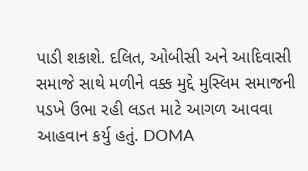પાડી શકાશે. દલિત, ઓબીસી અને આદિવાસી સમાજે સાથે મળીને વક્ક મુદ્દે મુસ્લિમ સમાજની પડખે ઉભા રહી લડત માટે આગળ આવવા આહવાન કર્યુ હતું. DOMA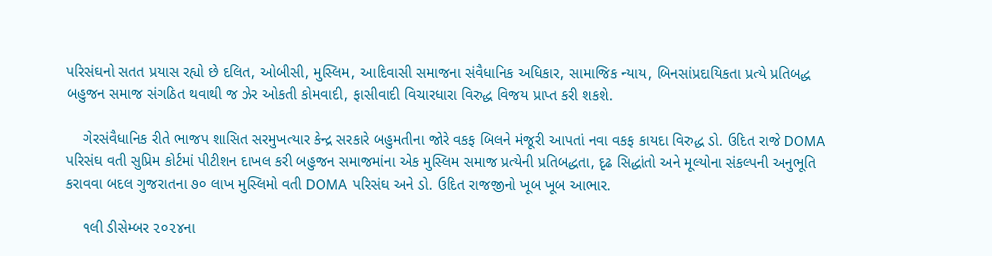પરિસંઘનો સતત પ્રયાસ રહ્યો છે દલિત, ઓબીસી, મુસ્લિમ, આદિવાસી સમાજના સંવૈધાનિક અધિકાર, સામાજિક ન્યાય, બિનસાંપ્રદાયિકતા પ્રત્યે પ્રતિબદ્ધ બહુજન સમાજ સંગઠિત થવાથી જ ઝેર ઓકતી કોમવાદી, ફાસીવાદી વિચારધારા વિરુદ્ધ વિજય પ્રાપ્ત કરી શકશે.

    ગેરસંવૈધાનિક રીતે ભાજપ શાસિત સરમુખત્યાર કેન્દ્ર સરકારે બહુમતીના જોરે વકફ બિલને મંજૂરી આપતાં નવા વકફ કાયદા વિરુદ્ધ ડો. ઉદિત રાજે DOMA પરિસંઘ વતી સુપ્રિમ કોર્ટમાં પીટીશન દાખલ કરી બહુજન સમાજમાંના એક મુસ્લિમ સમાજ પ્રત્યેની પ્રતિબદ્ધતા, દૃઢ સિદ્ધાંતો અને મૂલ્યોના સંકલ્પની અનુભૂતિ કરાવવા બદલ ગુજરાતના ૭૦ લાખ મુસ્લિમો વતી DOMA પરિસંઘ અને ડો. ઉદિત રાજજીનો ખૂબ ખૂબ આભાર.

    ૧લી ડીસેમ્બર ૨૦૨૪ના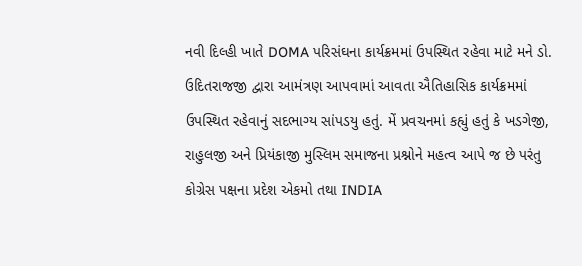નવી દિલ્હી ખાતે DOMA પરિસંઘના કાર્યક્રમમાં ઉપસ્થિત રહેવા માટે મને ડો. ઉદિતરાજજી દ્વારા આમંત્રણ આપવામાં આવતા ઐતિહાસિક કાર્યક્રમમાં ઉપસ્થિત રહેવાનું સદભાગ્ય સાંપડયુ હતું. મેં પ્રવચનમાં કહ્યું હતું કે ખડગેજી, રાહુલજી અને પ્રિયંકાજી મુસ્લિમ સમાજના પ્રશ્નોને મહત્વ આપે જ છે પરંતુ કોગ્રેસ પક્ષના પ્રદેશ એકમો તથા INDIA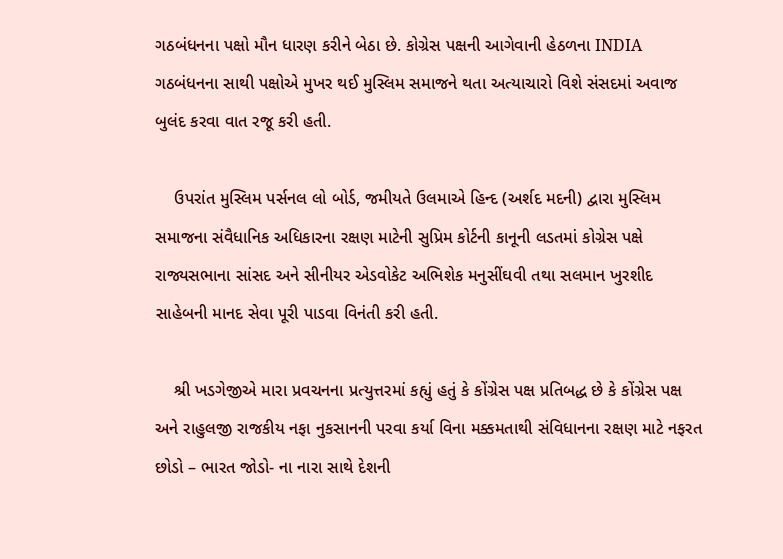ગઠબંધનના પક્ષો મૌન ધારણ કરીને બેઠા છે. કોગ્રેસ પક્ષની આગેવાની હેઠળના INDIA ગઠબંધનના સાથી પક્ષોએ મુખર થઈ મુસ્લિમ સમાજને થતા અત્યાચારો વિશે સંસદમાં અવાજ બુલંદ કરવા વાત રજૂ કરી હતી.

    ઉપરાંત મુસ્લિમ પર્સનલ લો બોર્ડ, જમીયતે ઉલમાએ હિન્દ (અર્શદ મદની) દ્વારા મુસ્લિમ સમાજના સંવૈધાનિક અધિકારના રક્ષણ માટેની સુપ્રિમ કોર્ટની કાનૂની લડતમાં કોગ્રેસ પક્ષે રાજ્યસભાના સાંસદ અને સીનીયર એડવોકેટ અભિશેક મનુસીંઘવી તથા સલમાન ખુરશીદ સાહેબની માનદ સેવા પૂરી પાડવા વિનંતી કરી હતી.

    શ્રી ખડગેજીએ મારા પ્રવચનના પ્રત્યુત્તરમાં કહ્યું હતું કે કોંગ્રેસ પક્ષ પ્રતિબદ્ધ છે કે કોંગ્રેસ પક્ષ અને રાહુલજી રાજકીય નફા નુકસાનની પરવા કર્યા વિના મક્કમતાથી સંવિધાનના રક્ષણ માટે નફરત છોડો – ભારત જોડો- ના નારા સાથે દેશની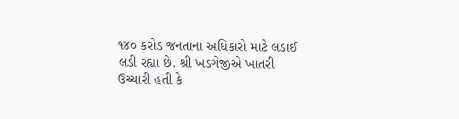૧૪૦ કરોડ જનતાના અધિકારો માટે લડાઈ લડી રહ્યા છે. શ્રી ખડગેજીએ ખાતરી ઉચ્ચારી હતી કે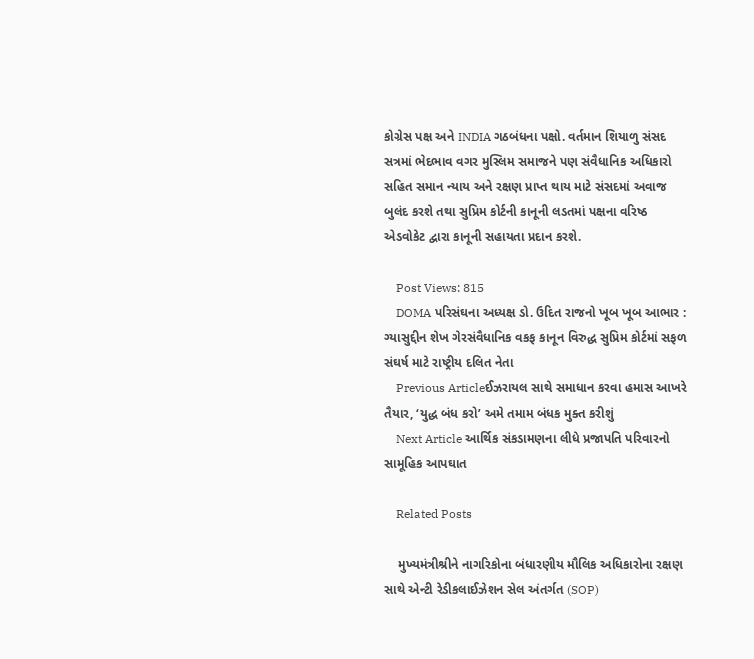કોગ્રેસ પક્ષ અને INDIA ગઠબંધના પક્ષો. વર્તમાન શિયાળુ સંસદ સત્રમાં ભેદભાવ વગર મુસ્લિમ સમાજને પણ સંવૈધાનિક અધિકારો સહિત સમાન ન્યાય અને રક્ષણ પ્રાપ્ત થાય માટે સંસદમાં અવાજ બુલંદ કરશે તથા સુપ્રિમ કોર્ટની કાનૂની લડતમાં પક્ષના વરિષ્ઠ એડવોકેટ દ્વારા કાનૂની સહાયતા પ્રદાન કરશે.

    Post Views: 815
    DOMA પરિસંઘના અધ્યક્ષ ડો. ઉદિત રાજનો ખૂબ ખૂબ આભાર : ગ્યાસુદ્દીન શેખ ગેરસંવૈધાનિક વકફ કાનૂન વિરુદ્ધ સુપ્રિમ કોર્ટમાં સફળ સંઘર્ષ માટે રાષ્ટ્રીય દલિત નેતા
    Previous Articleઈઝરાયલ સાથે સમાધાન કરવા હમાસ આખરે તૈયાર, ‘યુદ્ધ બંધ કરો’ અમે તમામ બંધક મુક્ત કરીશું
    Next Article આર્થિક સંકડામણના લીધે પ્રજાપતિ પરિવારનો સામૂહિક આપઘાત

    Related Posts

    મુખ્યમંત્રીશ્રીને નાગરિકોના બંધારણીય મૌલિક અધિકારોના રક્ષણ સાથે એન્ટી રેડીકલાઈઝેશન સેલ અંતર્ગત (SOP)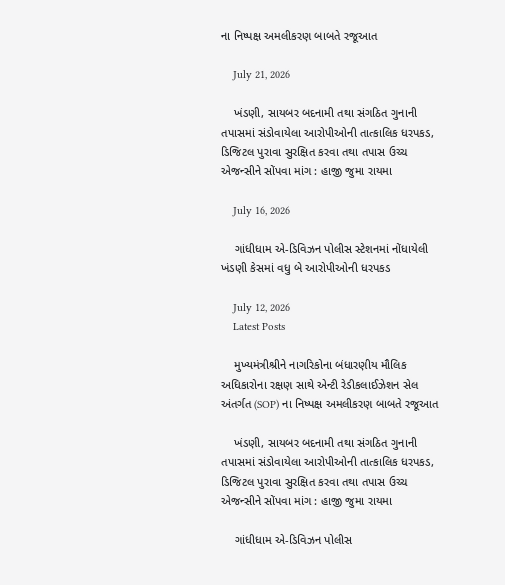ના નિષ્પક્ષ અમલીકરણ બાબતે રજૂઆત

    July 21, 2026

    ખંડણી, સાયબર બદનામી તથા સંગઠિત ગુનાની તપાસમાં સંડોવાયેલા આરોપીઓની તાત્કાલિક ધરપકડ, ડિજિટલ પુરાવા સુરક્ષિત કરવા તથા તપાસ ઉચ્ચ એજન્સીને સોંપવા માંગ : હાજી જુમા રાયમા

    July 16, 2026

    ગાંધીધામ એ-ડિવિઝન પોલીસ સ્ટેશનમાં નોંધાયેલી ખંડણી કેસમાં વધુ બે આરોપીઓની ધરપકડ

    July 12, 2026
    Latest Posts

    મુખ્યમંત્રીશ્રીને નાગરિકોના બંધારણીય મૌલિક અધિકારોના રક્ષણ સાથે એન્ટી રેડીકલાઈઝેશન સેલ અંતર્ગત (SOP) ના નિષ્પક્ષ અમલીકરણ બાબતે રજૂઆત

    ખંડણી, સાયબર બદનામી તથા સંગઠિત ગુનાની તપાસમાં સંડોવાયેલા આરોપીઓની તાત્કાલિક ધરપકડ, ડિજિટલ પુરાવા સુરક્ષિત કરવા તથા તપાસ ઉચ્ચ એજન્સીને સોંપવા માંગ : હાજી જુમા રાયમા

    ગાંધીધામ એ-ડિવિઝન પોલીસ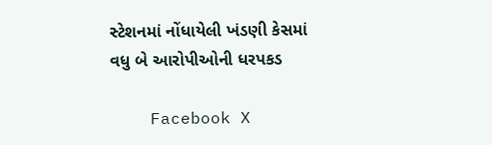સ્ટેશનમાં નોંધાયેલી ખંડણી કેસમાં વધુ બે આરોપીઓની ધરપકડ

    Facebook X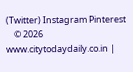(Twitter) Instagram Pinterest
    © 2026 www.citytodaydaily.co.in |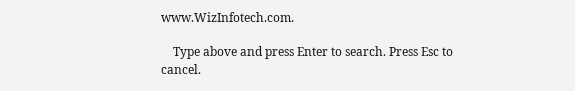www.WizInfotech.com.

    Type above and press Enter to search. Press Esc to cancel.